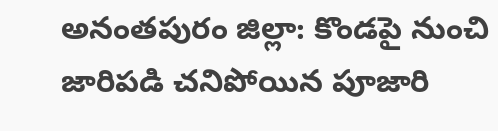అనంతపురం జిల్లా: కొండపై నుంచి జారిపడి చనిపోయిన పూజారి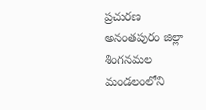ప్రచురణ
అనంతపురం జిల్లా శింగనమల మండలంలోని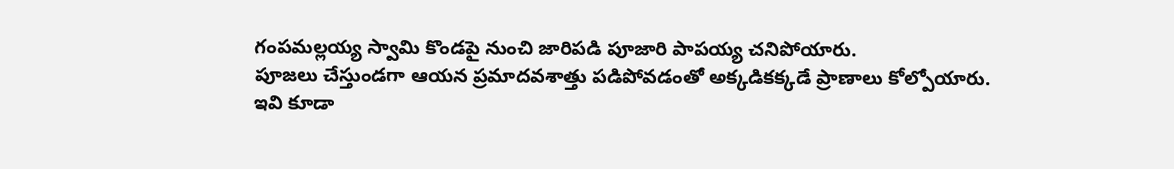గంపమల్లయ్య స్వామి కొండపై నుంచి జారిపడి పూజారి పాపయ్య చనిపోయారు.
పూజలు చేస్తుండగా ఆయన ప్రమాదవశాత్తు పడిపోవడంతో అక్కడికక్కడే ప్రాణాలు కోల్పోయారు.
ఇవి కూడా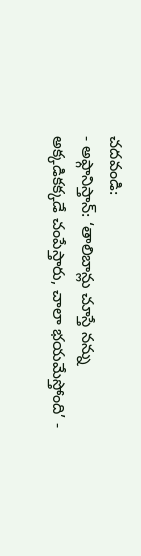చదవండి:
- అఫ్గానిస్తాన్: ‘తాలిబాన్లు చూస్తే నన్ను అక్కడికక్కడే చంపేస్తారు, చాలా భయమేస్తోంది’ -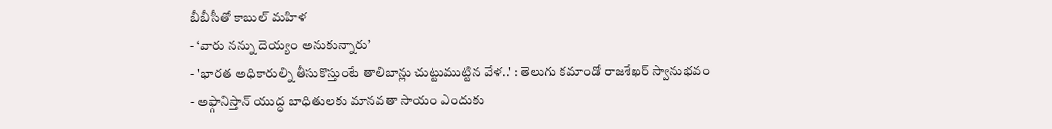బీబీసీతో కాబుల్ మహిళ
- ‘వారు నన్ను దెయ్యం అనుకున్నారు’
- 'భారత అధికారుల్ని తీసుకొస్తుంటే తాలిబాన్లు చుట్టుముట్టిన వేళ..' : తెలుగు కమాండో రాజశేఖర్ స్వానుభవం
- అఫ్గానిస్తాన్ యుద్ధ బాధితులకు మానవతా సాయం ఎందుకు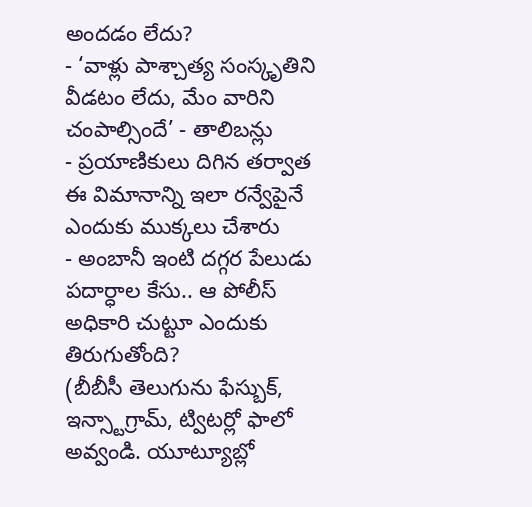అందడం లేదు?
- ‘వాళ్లు పాశ్చాత్య సంస్కృతిని వీడటం లేదు, మేం వారిని చంపాల్సిందే’ - తాలిబన్లు
- ప్రయాణికులు దిగిన తర్వాత ఈ విమానాన్ని ఇలా రన్వేపైనే ఎందుకు ముక్కలు చేశారు
- అంబానీ ఇంటి దగ్గర పేలుడు పదార్ధాల కేసు.. ఆ పోలీస్ అధికారి చుట్టూ ఎందుకు తిరుగుతోంది?
(బీబీసీ తెలుగును ఫేస్బుక్, ఇన్స్టాగ్రామ్, ట్విటర్లో ఫాలో అవ్వండి. యూట్యూబ్లో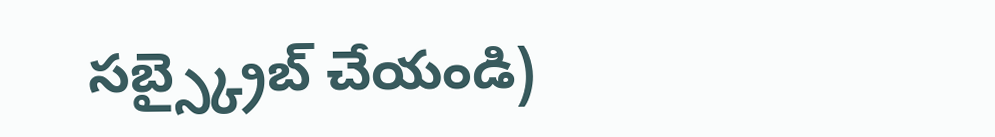సబ్స్క్రైబ్ చేయండి)